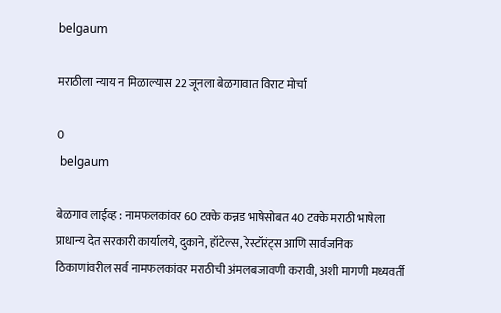belgaum

मराठीला न्याय न मिळाल्यास 22 जूनला बेळगावात विराट मोर्चा

0
 belgaum

बेळगाव लाईव्ह : नामफलकांवर 60 टक्के कन्नड भाषेसोबत 40 टक्के मराठी भाषेला प्राधान्य देत सरकारी कार्यालये, दुकाने, हॉटेल्स, रेस्टॉरंट्स आणि सार्वजनिक ठिकाणांवरील सर्व नामफलकांवर मराठीची अंमलबजावणी करावी, अशी मागणी मध्यवर्ती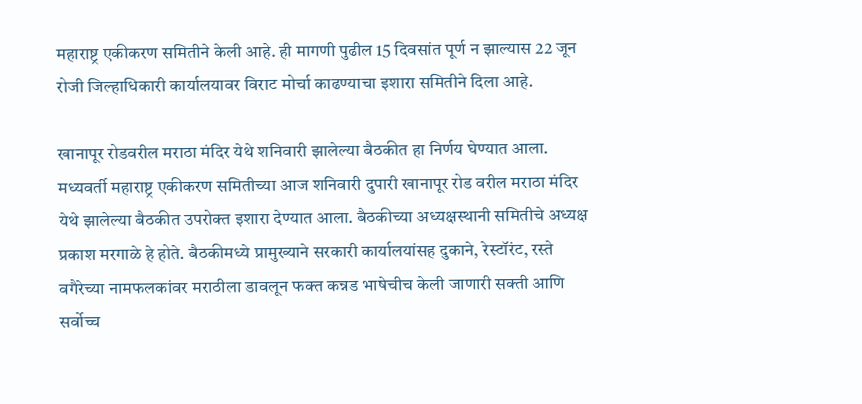महाराष्ट्र एकीकरण समितीने केली आहे. ही मागणी पुढील 15 दिवसांत पूर्ण न झाल्यास 22 जून रोजी जिल्हाधिकारी कार्यालयावर विराट मोर्चा काढण्याचा इशारा समितीने दिला आहे.

खानापूर रोडवरील मराठा मंदिर येथे शनिवारी झालेल्या बैठकीत हा निर्णय घेण्यात आला. मध्यवर्ती महाराष्ट्र एकीकरण समितीच्या आज शनिवारी दुपारी खानापूर रोड वरील मराठा मंदिर येथे झालेल्या बैठकीत उपरोक्त इशारा देण्यात आला. बैठकीच्या अध्यक्षस्थानी समितीचे अध्यक्ष प्रकाश मरगाळे हे होते. बैठकीमध्ये प्रामुख्याने सरकारी कार्यालयांसह दुकाने, रेस्टॉरंट, रस्ते वगैरेच्या नामफलकांवर मराठीला डावलून फक्त कन्नड भाषेचीच केली जाणारी सक्ती आणि सर्वोच्च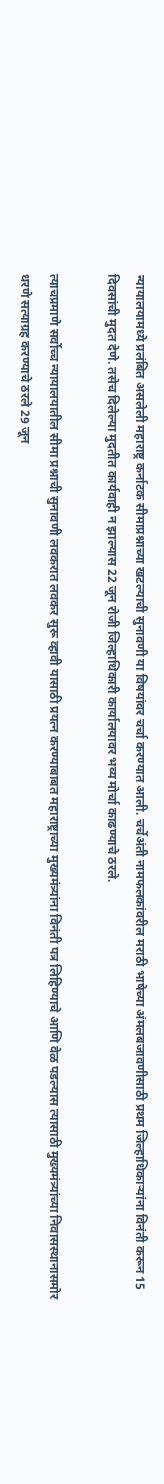न्यायालयामध्ये प्रलंबित असलेली महाराष्ट्र कर्नाटक सीमाप्रश्नाच्या खटल्याची सुनावणी या विषयांवर चर्चा करण्यात आली. चर्चेअंती नामफलकांवरील मराठी भाषेच्या अंमलबजावणीसाठी प्रथम जिल्हाधिकाऱ्यांना विनंती करून 15 दिवसांची मुदत देणे. तसेच दिलेल्या मुदतीत कार्यवाही न झाल्यास 22 जून रोजी जिल्हाधिकारी कार्यालयावर भव्य मोर्चा काढण्याचे ठरले.

त्याचप्रमाणे सर्वोच्च न्यायालयातील सीमा प्रश्नाची सुनावणी लवकरात लवकर सुरू व्हावी यासाठी प्रयत्न करण्याबाबत महाराष्ट्राच्या मुख्यमंत्र्यांना विनंती पत्र लिहिण्याचे आणि वेळ पडल्यास त्यासाठी मुख्यमंत्र्यांच्या निवासस्थानासमोर धरणे सत्याग्रह करण्याचे ठरले 29 जून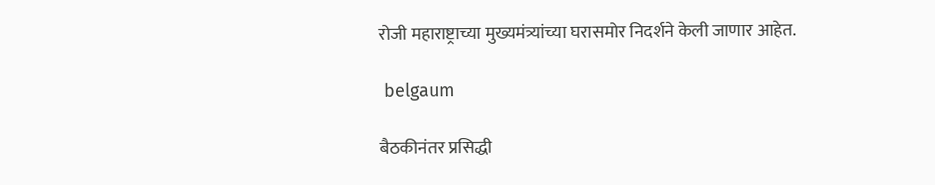रोजी महाराष्ट्राच्या मुख्यमंत्र्यांच्या घरासमोर निदर्शने केली जाणार आहेत.

 belgaum

बैठकीनंतर प्रसिद्धी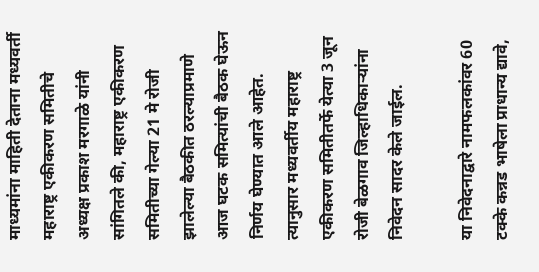माध्यमांना माहिती देताना मध्यवर्ती महाराष्ट्र एकीकरण समितीचे अध्यक्ष प्रकाश मरगाळे यांनी सांगितले की, महाराष्ट्र एकीकरण समितीच्या गेल्या 21 मे रोजी झालेल्या बैठकीत ठरल्याप्रमाणे आज घटक समित्यांची बैठक घेऊन निर्णय घेण्यात आले आहेत. त्यानुसार मध्यवर्तीय महाराष्ट्र एकीकरण समितीतर्फे येत्या 3 जून रोजी बेळगाव जिल्हाधिकाऱ्यांना निवेदन सादर केले जाईल.

या निवेदनाद्वारे नामफलकांवर 60 टक्के कन्नड भाषेला प्राधान्य द्यावे,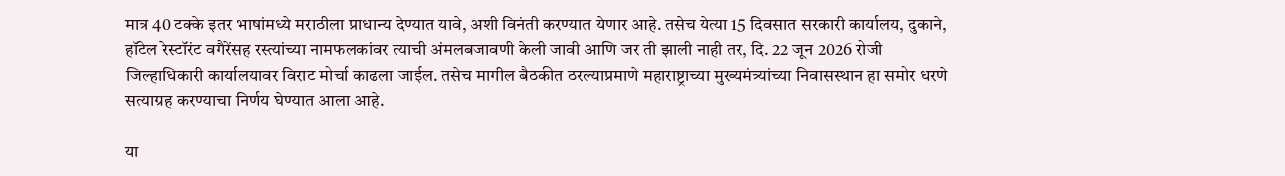मात्र 40 टक्के इतर भाषांमध्ये मराठीला प्राधान्य देण्यात यावे, अशी विनंती करण्यात येणार आहे. तसेच येत्या 15 दिवसात सरकारी कार्यालय, दुकाने, हॉटेल रेस्टॉरंट वगैरेंसह रस्त्यांच्या नामफलकांवर त्याची अंमलबजावणी केली जावी आणि जर ती झाली नाही तर, दि. 22 जून 2026 रोजी जिल्हाधिकारी कार्यालयावर विराट मोर्चा काढला जाईल. तसेच मागील बैठकीत ठरल्याप्रमाणे महाराष्ट्राच्या मुख्यमंत्र्यांच्या निवासस्थान हा समोर धरणे सत्याग्रह करण्याचा निर्णय घेण्यात आला आहे.

या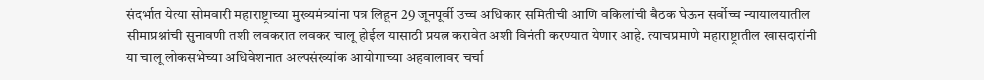संदर्भात येत्या सोमवारी महाराष्ट्राच्या मुख्यमंत्र्यांना पत्र लिहून 29 जूनपूर्वी उच्च अधिकार समितीची आणि वकिलांची बैठक घेऊन सर्वोच्च न्यायालयातील सीमाप्रश्नांची सुनावणी तशी लवकरात लवकर चालू होईल यासाठी प्रयत्न करावेत अशी विनंती करण्यात येणार आहे. त्याचप्रमाणे महाराष्ट्रातील खासदारांनी या चालू लोकसभेच्या अधिवेशनात अल्पसंख्यांक आयोगाच्या अहवालावर चर्चा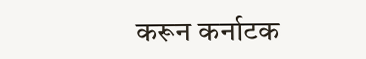करून कर्नाटक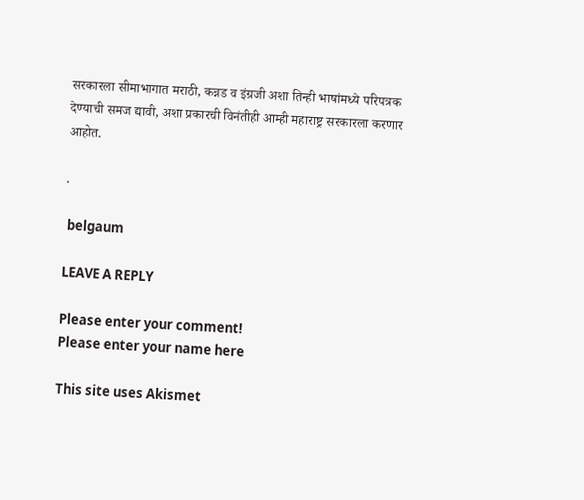सरकारला सीमाभागात मराठी, कन्नड व इंग्रजी अशा तिन्ही भाषांमध्ये परिपत्रक देण्याची समज द्यावी, अशा प्रकारची विनंतीही आम्ही महाराष्ट्र सरकारला करणार आहोत.

.

 belgaum

LEAVE A REPLY

Please enter your comment!
Please enter your name here

This site uses Akismet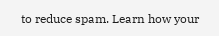to reduce spam. Learn how your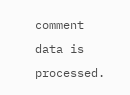comment data is processed.